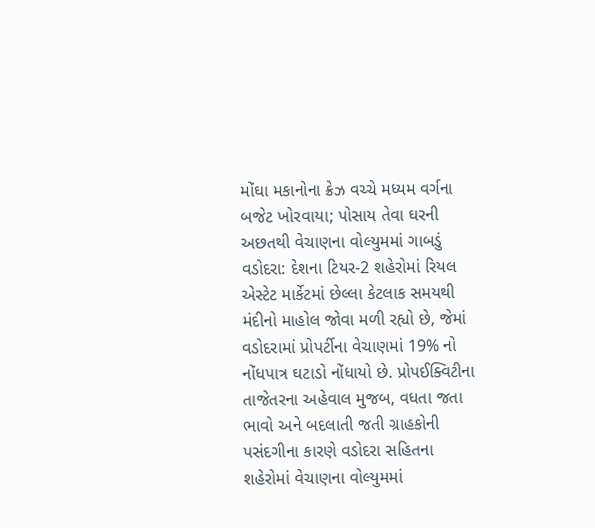મોંઘા મકાનોના ક્રેઝ વચ્ચે મધ્યમ વર્ગના બજેટ ખોરવાયા; પોસાય તેવા ઘરની અછતથી વેચાણના વોલ્યુમમાં ગાબડું
વડોદરા: દેશના ટિયર-2 શહેરોમાં રિયલ એસ્ટેટ માર્કેટમાં છેલ્લા કેટલાક સમયથી મંદીનો માહોલ જોવા મળી રહ્યો છે, જેમાં વડોદરામાં પ્રોપર્ટીના વેચાણમાં 19% નો નોંધપાત્ર ઘટાડો નોંધાયો છે. પ્રોપઈક્વિટીના તાજેતરના અહેવાલ મુજબ, વધતા જતા ભાવો અને બદલાતી જતી ગ્રાહકોની પસંદગીના કારણે વડોદરા સહિતના શહેરોમાં વેચાણના વોલ્યુમમાં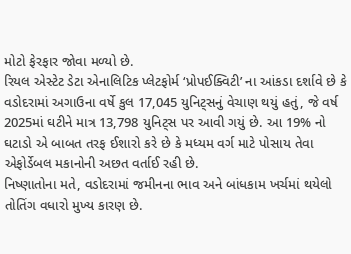મોટો ફેરફાર જોવા મળ્યો છે.
રિયલ એસ્ટેટ ડેટા એનાલિટિક પ્લેટફોર્મ ‘પ્રોપઈક્વિટી’ ના આંકડા દર્શાવે છે કે વડોદરામાં અગાઉના વર્ષે કુલ 17,045 યુનિટ્સનું વેચાણ થયું હતું, જે વર્ષ 2025માં ઘટીને માત્ર 13,798 યુનિટ્સ પર આવી ગયું છે. આ 19% નો ઘટાડો એ બાબત તરફ ઈશારો કરે છે કે મધ્યમ વર્ગ માટે પોસાય તેવા એફોર્ડેબલ મકાનોની અછત વર્તાઈ રહી છે.
નિષ્ણાતોના મતે, વડોદરામાં જમીનના ભાવ અને બાંધકામ ખર્ચમાં થયેલો તોતિંગ વધારો મુખ્ય કારણ છે.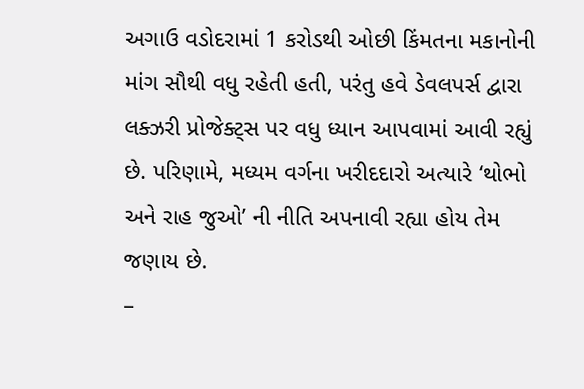અગાઉ વડોદરામાં 1 કરોડથી ઓછી કિંમતના મકાનોની માંગ સૌથી વધુ રહેતી હતી, પરંતુ હવે ડેવલપર્સ દ્વારા લક્ઝરી પ્રોજેક્ટ્સ પર વધુ ધ્યાન આપવામાં આવી રહ્યું છે. પરિણામે, મધ્યમ વર્ગના ખરીદદારો અત્યારે ‘થોભો અને રાહ જુઓ’ ની નીતિ અપનાવી રહ્યા હોય તેમ જણાય છે.
–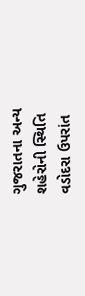ગુજરાતના અન્ય શહેરોની સ્થિતિ
વડોદરા ઉપરાંત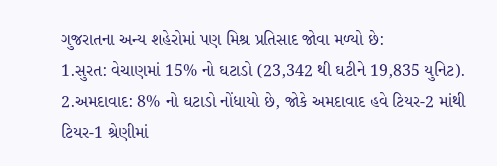ગુજરાતના અન્ય શહેરોમાં પણ મિશ્ર પ્રતિસાદ જોવા મળ્યો છે:
1.સુરત: વેચાણમાં 15% નો ઘટાડો (23,342 થી ઘટીને 19,835 યુનિટ).
2.અમદાવાદ: 8% નો ઘટાડો નોંધાયો છે, જોકે અમદાવાદ હવે ટિયર-2 માંથી ટિયર-1 શ્રેણીમાં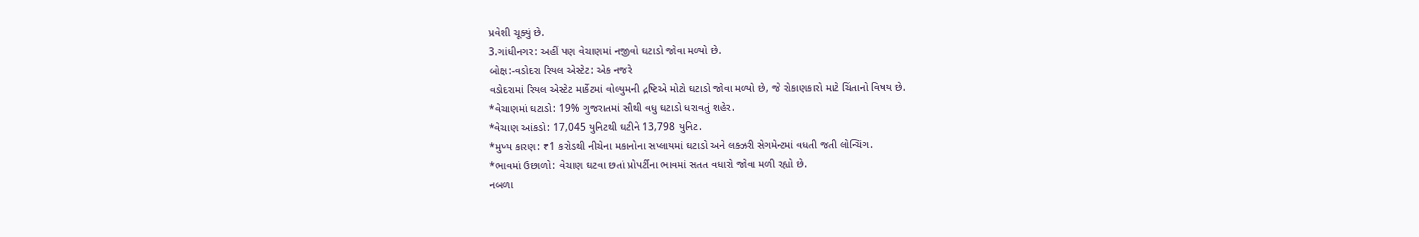પ્રવેશી ચૂક્યું છે.
3.ગાંધીનગર: અહીં પણ વેચાણમાં નજીવો ઘટાડો જોવા મળ્યો છે.
બોક્ષ:-વડોદરા રિયલ એસ્ટેટ: એક નજરે
વડોદરામાં રિયલ એસ્ટેટ માર્કેટમાં વોલ્યુમની દ્રષ્ટિએ મોટો ઘટાડો જોવા મળ્યો છે, જે રોકાણકારો માટે ચિંતાનો વિષય છે.
*વેચાણમાં ઘટાડો: 19% ગુજરાતમાં સૌથી વધુ ઘટાડો ધરાવતું શહેર.
*વેચાણ આંકડો: 17,045 યુનિટથી ઘટીને 13,798 યુનિટ.
*મુખ્ય કારણ: ₹1 કરોડથી નીચેના મકાનોના સપ્લાયમાં ઘટાડો અને લક્ઝરી સેગમેન્ટમાં વધતી જતી લોન્ચિંગ.
*ભાવમાં ઉછાળો: વેચાણ ઘટવા છતાં પ્રોપર્ટીના ભાવમાં સતત વધારો જોવા મળી રહ્યો છે.
નબળા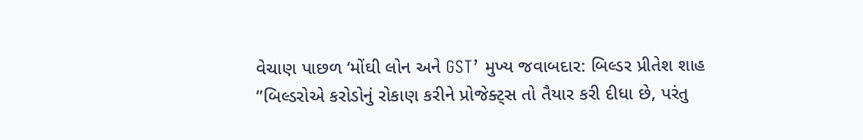વેચાણ પાછળ ‘મોંઘી લોન અને GST’ મુખ્ય જવાબદાર: બિલ્ડર પ્રીતેશ શાહ
”બિલ્ડરોએ કરોડોનું રોકાણ કરીને પ્રોજેક્ટ્સ તો તૈયાર કરી દીધા છે, પરંતુ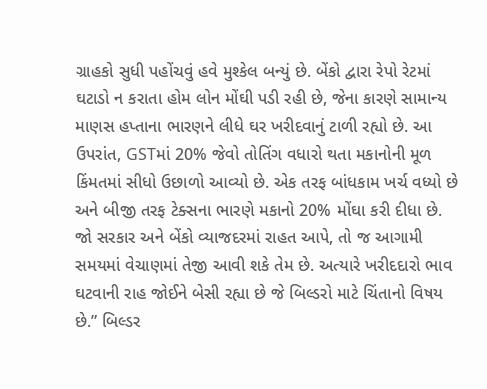ગ્રાહકો સુધી પહોંચવું હવે મુશ્કેલ બન્યું છે. બેંકો દ્વારા રેપો રેટમાં ઘટાડો ન કરાતા હોમ લોન મોંઘી પડી રહી છે, જેના કારણે સામાન્ય માણસ હપ્તાના ભારણને લીધે ઘર ખરીદવાનું ટાળી રહ્યો છે. આ ઉપરાંત, GSTમાં 20% જેવો તોતિંગ વધારો થતા મકાનોની મૂળ કિંમતમાં સીધો ઉછાળો આવ્યો છે. એક તરફ બાંધકામ ખર્ચ વધ્યો છે અને બીજી તરફ ટેક્સના ભારણે મકાનો 20% મોંઘા કરી દીધા છે. જો સરકાર અને બેંકો વ્યાજદરમાં રાહત આપે, તો જ આગામી સમયમાં વેચાણમાં તેજી આવી શકે તેમ છે. અત્યારે ખરીદદારો ભાવ ઘટવાની રાહ જોઈને બેસી રહ્યા છે જે બિલ્ડરો માટે ચિંતાનો વિષય છે.” બિલ્ડર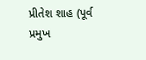પ્રીતેશ શાહ (પૂર્વ પ્રમુખ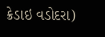ક્રેડાઇ વડોદરા)